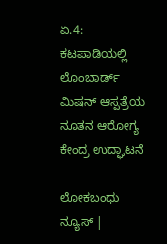ಏ.4: ಕಟಪಾಡಿಯಲ್ಲಿ ಲೊಂಬಾರ್ಡ್ ಮಿಷನ್ ಆಸ್ಪತ್ರೆಯ ನೂತನ ಆರೋಗ್ಯ ಕೇಂದ್ರ ಉದ್ಘಾಟನೆ

ಲೋಕಬಂಧು ನ್ಯೂಸ್ |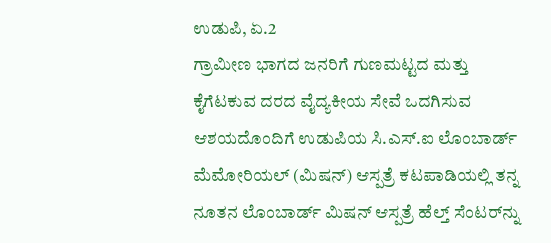ಉಡುಪಿ, ಏ.2
ಗ್ರಾಮೀಣ ಭಾಗದ ಜನರಿಗೆ ಗುಣಮಟ್ಟದ ಮತ್ತು ಕೈಗೆಟಕುವ ದರದ ವೈದ್ಯಕೀಯ ಸೇವೆ ಒದಗಿಸುವ ಆಶಯದೊಂದಿಗೆ ಉಡುಪಿಯ ಸಿ.ಎಸ್.ಐ ಲೊಂಬಾರ್ಡ್ ಮೆಮೋರಿಯಲ್ (ಮಿಷನ್) ಆಸ್ಪತ್ರೆ ಕಟಪಾಡಿಯಲ್ಲಿ ತನ್ನ ನೂತನ ಲೊಂಬಾರ್ಡ್ ಮಿಷನ್ ಆಸ್ಪತ್ರೆ ಹೆಲ್ತ್ ಸೆಂಟರ್‌ನ್ನು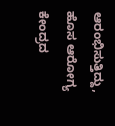ಆರಂಭಿಸುತ್ತಿದ್ದು, ಹೊಸ ಆರೋಗ್ಯ ಕೇಂದ್ರದ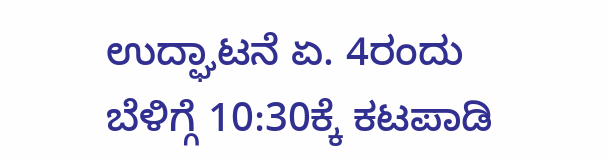ಉದ್ಘಾಟನೆ ಏ. 4ರಂದು ಬೆಳಿಗ್ಗೆ 10:30ಕ್ಕೆ ಕಟಪಾಡಿ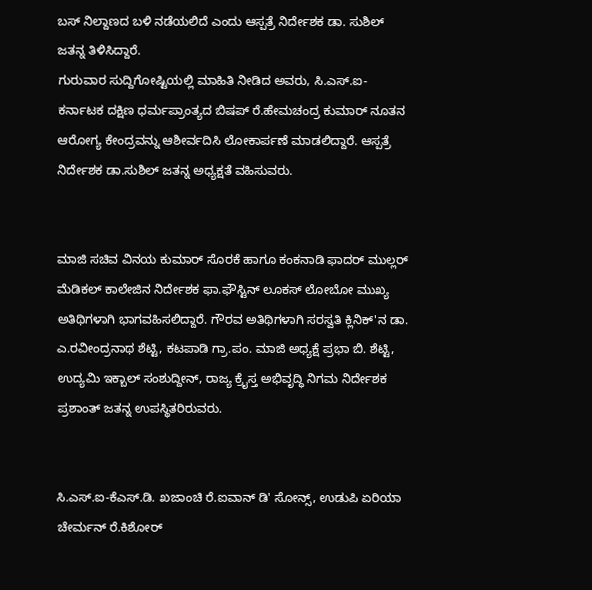ಬಸ್ ನಿಲ್ದಾಣದ ಬಳಿ ನಡೆಯಲಿದೆ ಎಂದು ಆಸ್ಪತ್ರೆ ನಿರ್ದೇಶಕ ಡಾ. ಸುಶಿಲ್ ಜತನ್ನ ತಿಳಿಸಿದ್ದಾರೆ.
ಗುರುವಾರ ಸುದ್ದಿಗೋಷ್ಟಿಯಲ್ಲಿ ಮಾಹಿತಿ ನೀಡಿದ ಅವರು, ಸಿ.ಎಸ್.ಐ-ಕರ್ನಾಟಕ ದಕ್ಷಿಣ ಧರ್ಮಪ್ರಾಂತ್ಯದ ಬಿಷಪ್ ರೆ.ಹೇಮಚಂದ್ರ ಕುಮಾರ್ ನೂತನ ಆರೋಗ್ಯ ಕೇಂದ್ರವನ್ನು ಆಶೀರ್ವದಿಸಿ ಲೋಕಾರ್ಪಣೆ ಮಾಡಲಿದ್ದಾರೆ. ಆಸ್ಪತ್ರೆ ನಿರ್ದೇಶಕ ಡಾ.ಸುಶಿಲ್ ಜತನ್ನ ಅಧ್ಯಕ್ಷತೆ ವಹಿಸುವರು.


ಮಾಜಿ ಸಚಿವ ವಿನಯ ಕುಮಾರ್ ಸೊರಕೆ ಹಾಗೂ ಕಂಕನಾಡಿ ಫಾದರ್ ಮುಲ್ಲರ್ ಮೆಡಿಕಲ್ ಕಾಲೇಜಿನ ನಿರ್ದೇಶಕ ಫಾ.ಫೌಸ್ಟಿನ್ ಲೂಕಸ್ ಲೋಬೋ ಮುಖ್ಯ ಅತಿಥಿಗಳಾಗಿ ಭಾಗವಹಿಸಲಿದ್ದಾರೆ. ಗೌರವ ಅತಿಥಿಗಳಾಗಿ ಸರಸ್ವತಿ ಕ್ಲಿನಿಕ್'ನ ಡಾ. ಎ.ರವೀಂದ್ರನಾಥ ಶೆಟ್ಟಿ, ಕಟಪಾಡಿ ಗ್ರಾ.ಪಂ. ಮಾಜಿ ಅಧ್ಯಕ್ಷೆ ಪ್ರಭಾ ಬಿ. ಶೆಟ್ಟಿ, ಉದ್ಯಮಿ ಇಕ್ಬಾಲ್ ಸಂಶುದ್ದೀನ್, ರಾಜ್ಯ ಕ್ರೈಸ್ತ ಅಭಿವೃದ್ಧಿ ನಿಗಮ ನಿರ್ದೇಶಕ ಪ್ರಶಾಂತ್ ಜತನ್ನ ಉಪಸ್ಥಿತರಿರುವರು.


ಸಿ.ಎಸ್.ಐ-ಕೆಎಸ್.ಡಿ. ಖಜಾಂಚಿ ರೆ.ಐವಾನ್ ಡಿ' ಸೋನ್ಸ್, ಉಡುಪಿ ಏರಿಯಾ ಚೇರ್ಮನ್ ರೆ.ಕಿಶೋರ್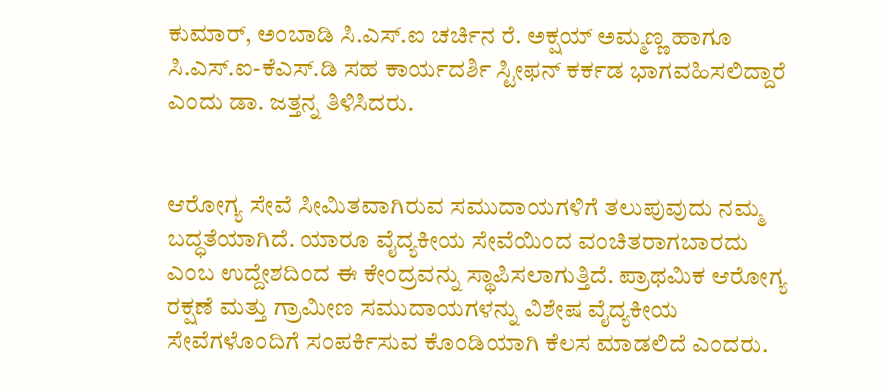ಕುಮಾರ್, ಅಂಬಾಡಿ ಸಿ.ಎಸ್.ಐ ಚರ್ಚಿನ ರೆ. ಅಕ್ಷಯ್ ಅಮ್ಮಣ್ಣ ಹಾಗೂ ಸಿ.ಎಸ್.ಐ-ಕೆಎಸ್.ಡಿ ಸಹ ಕಾರ್ಯದರ್ಶಿ ಸ್ಟೀಫನ್ ಕರ್ಕಡ ಭಾಗವಹಿಸಲಿದ್ದಾರೆ ಎಂದು ಡಾ. ಜತ್ತನ್ನ ತಿಳಿಸಿದರು.


ಆರೋಗ್ಯ ಸೇವೆ ಸೀಮಿತವಾಗಿರುವ ಸಮುದಾಯಗಳಿಗೆ ತಲುಪುವುದು ನಮ್ಮ ಬದ್ಧತೆಯಾಗಿದೆ. ಯಾರೂ ವೈದ್ಯಕೀಯ ಸೇವೆಯಿಂದ ವಂಚಿತರಾಗಬಾರದು ಎಂಬ ಉದ್ದೇಶದಿಂದ ಈ ಕೇಂದ್ರವನ್ನು ಸ್ಥಾಪಿಸಲಾಗುತ್ತಿದೆ. ಪ್ರಾಥಮಿಕ ಆರೋಗ್ಯ ರಕ್ಷಣೆ ಮತ್ತು ಗ್ರಾಮೀಣ ಸಮುದಾಯಗಳನ್ನು ವಿಶೇಷ ವೈದ್ಯಕೀಯ ಸೇವೆಗಳೊಂದಿಗೆ ಸಂಪರ್ಕಿಸುವ ಕೊಂಡಿಯಾಗಿ ಕೆಲಸ ಮಾಡಲಿದೆ ಎಂದರು.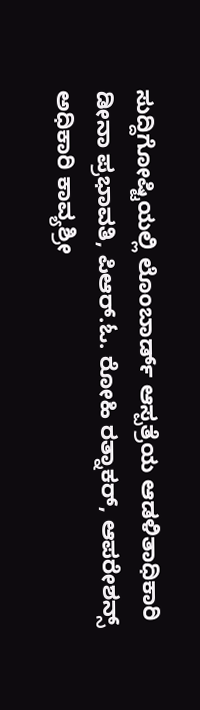ಸುದ್ದಿಗೋಷ್ಟಿಯಲ್ಲಿ ಲೊಂಬಾರ್ಡ್ ಆಸ್ಪತ್ರೆಯ ಆಡಳಿತಾಧಿಕಾರಿ ಡೀನಾ ಪ್ರಭಾವತಿ, ಪಿಆರ್.ಓ. ರೋಹಿ ರತ್ನಾಕರ್, ಆಪರೇಶನ್ಸ್ ಅಧಿಕಾರಿ ಕಾವ್ಯಶ್ರೀ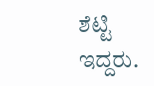ಶೆಟ್ಟಿ ಇದ್ದರು.